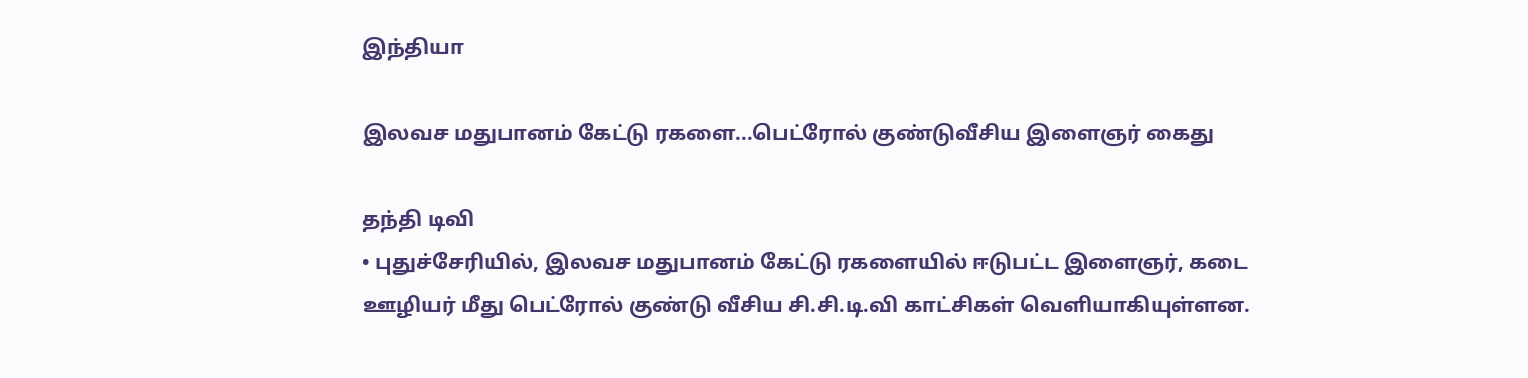இந்தியா

இலவச மதுபானம் கேட்டு ரகளை...பெட்ரோல் குண்டுவீசிய இளைஞர் கைது

தந்தி டிவி
• புதுச்சேரியில், இலவச மதுபானம் கேட்டு ரகளையில் ஈடுபட்ட இளைஞர், கடை ஊழியர் மீது பெட்ரோல் குண்டு வீசிய சி.சி.டி.வி காட்சிகள் வெளியாகியுள்ளன.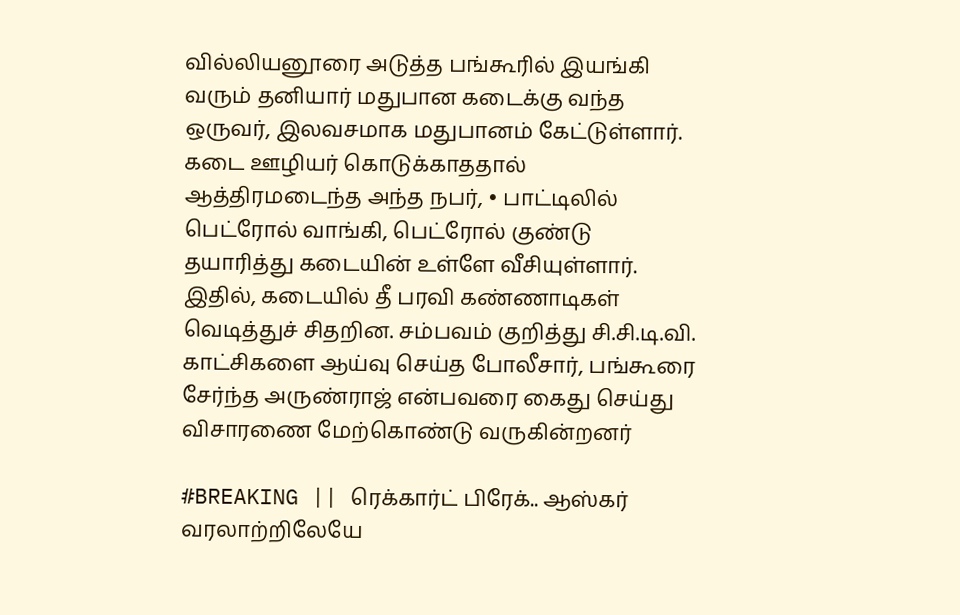வில்லியனூரை அடுத்த பங்கூரில் இயங்கி வரும் தனியார் மதுபான கடைக்கு வந்த ஒருவர், இலவசமாக மதுபானம் கேட்டுள்ளார். கடை ஊழியர் கொடுக்காததால் ஆத்திரமடைந்த அந்த நபர், • பாட்டிலில் பெட்ரோல் வாங்கி, பெட்ரோல் குண்டு தயாரித்து கடையின் உள்ளே வீசியுள்ளார். இதில், கடையில் தீ பரவி கண்ணாடிகள் வெடித்துச் சிதறின. சம்பவம் குறித்து சி.சி.டி.வி. காட்சிகளை ஆய்வு செய்த போலீசார், பங்கூரை சேர்ந்த அருண்ராஜ் என்பவரை கைது செய்து விசாரணை மேற்கொண்டு வருகின்றனர்

#BREAKING || ரெக்கார்ட் பிரேக்.. ஆஸ்கர் வரலாற்றிலேயே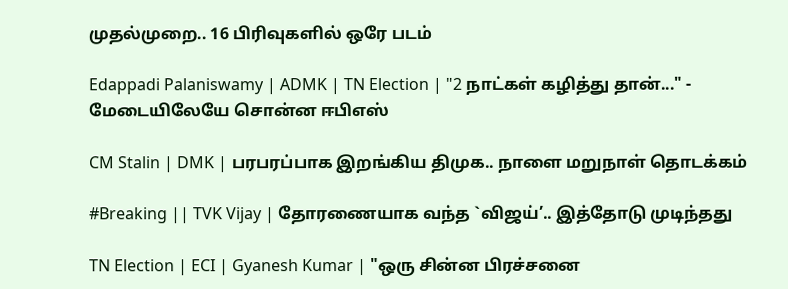முதல்முறை.. 16 பிரிவுகளில் ஒரே படம்

Edappadi Palaniswamy | ADMK | TN Election | "2 நாட்கள் கழித்து தான்..." - மேடையிலேயே சொன்ன ஈபிஎஸ்

CM Stalin | DMK | பரபரப்பாக இறங்கிய திமுக.. நாளை மறுநாள் தொடக்கம்

#Breaking || TVK Vijay | தோரணையாக வந்த `விஜய்’.. இத்தோடு முடிந்தது

TN Election | ECI | Gyanesh Kumar | "ஒரு சின்ன பிரச்சனை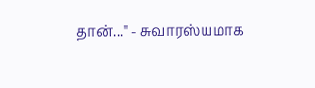தான்..." - சுவாரஸ்யமாக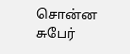சொன்ன சுபேர்